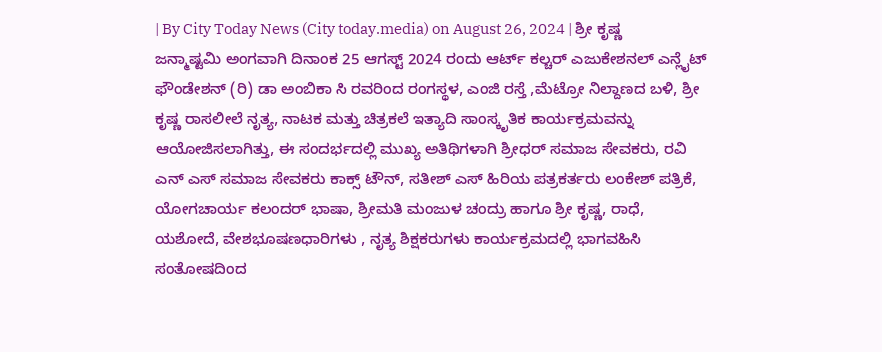| By City Today News (City today.media) on August 26, 2024 | ಶ್ರೀ ಕೃಷ್ಣ ಜನ್ಮಾಷ್ಟಮಿ ಅಂಗವಾಗಿ ದಿನಾಂಕ 25 ಆಗಸ್ಟ್ 2024 ರಂದು ಆರ್ಟ್ ಕಲ್ಚರ್ ಎಜುಕೇಶನಲ್ ಎನ್ಲೈಟ್ ಫೌಂಡೇಶನ್ (ರಿ) ಡಾ ಅಂಬಿಕಾ ಸಿ ರವರಿಂದ ರಂಗಸ್ಥಳ, ಎಂಜಿ ರಸ್ತೆ ,ಮೆಟ್ರೋ ನಿಲ್ದಾಣದ ಬಳಿ, ಶ್ರೀ ಕೃಷ್ಣ ರಾಸಲೀಲೆ ನೃತ್ಯ, ನಾಟಕ ಮತ್ತು ಚಿತ್ರಕಲೆ ಇತ್ಯಾದಿ ಸಾಂಸ್ಕೃತಿಕ ಕಾರ್ಯಕ್ರಮವನ್ನು ಆಯೋಜಿಸಲಾಗಿತ್ತು, ಈ ಸಂದರ್ಭದಲ್ಲಿ ಮುಖ್ಯ ಅತಿಥಿಗಳಾಗಿ ಶ್ರೀಧರ್ ಸಮಾಜ ಸೇವಕರು, ರವಿ ಎನ್ ಎಸ್ ಸಮಾಜ ಸೇವಕರು ಕಾಕ್ಸ್ ಟೌನ್, ಸತೀಶ್ ಎಸ್ ಹಿರಿಯ ಪತ್ರಕರ್ತರು ಲಂಕೇಶ್ ಪತ್ರಿಕೆ, ಯೋಗಚಾರ್ಯ ಕಲಂದರ್ ಭಾಷಾ, ಶ್ರೀಮತಿ ಮಂಜುಳ ಚಂದ್ರು ಹಾಗೂ ಶ್ರೀ ಕೃಷ್ಣ, ರಾಧೆ, ಯಶೋದೆ, ವೇಶಭೂಷಣಧಾರಿಗಳು , ನೃತ್ಯ ಶಿಕ್ಷಕರುಗಳು ಕಾರ್ಯಕ್ರಮದಲ್ಲಿ ಭಾಗವಹಿಸಿ ಸಂತೋಷದಿಂದ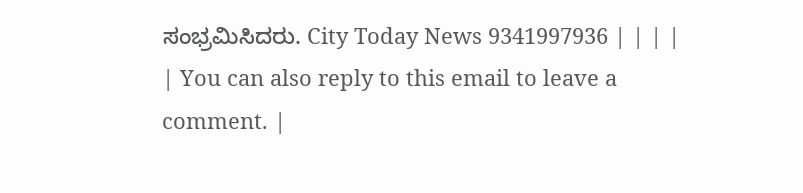ಸಂಭ್ರಮಿಸಿದರು. City Today News 9341997936 | | | | | You can also reply to this email to leave a comment. |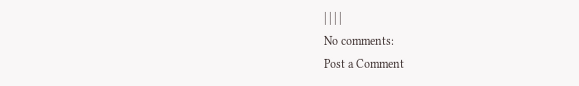| | | |
No comments:
Post a Comment